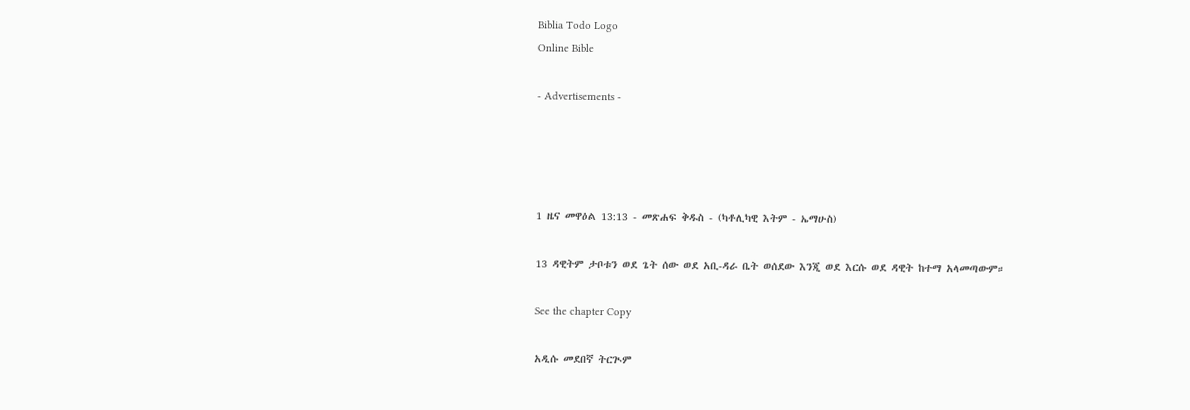Biblia Todo Logo
Online Bible

- Advertisements -




1 ዜና መዋዕል 13:13 - መጽሐፍ ቅዱስ - (ካቶሊካዊ እትም - ኤማሁስ)

13 ዳዊትም ታቦቱን ወደ ጌት ሰው ወደ አቢ-ዳራ ቤት ወሰደው እንጂ ወደ እርሱ ወደ ዳዊት ከተማ አላመጣውም።

See the chapter Copy

አዲሱ መደበኛ ትርጒም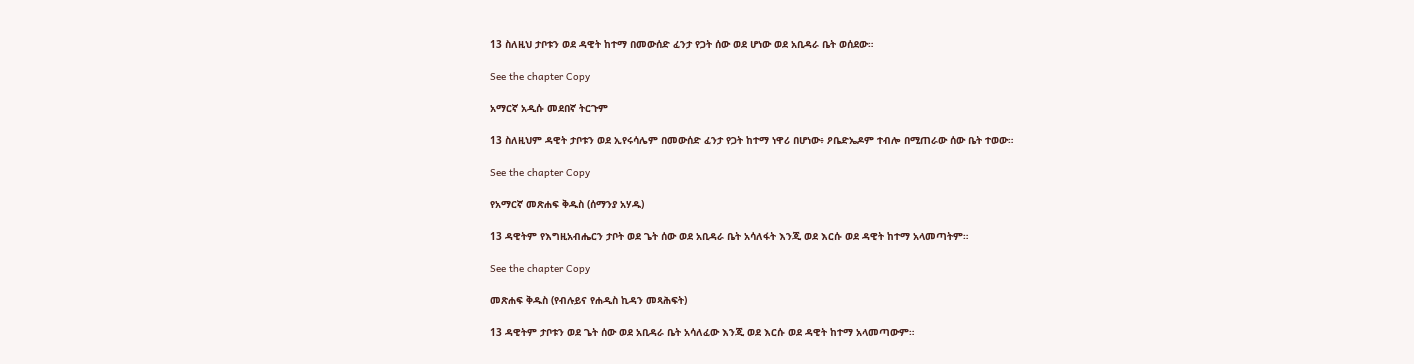13 ስለዚህ ታቦቱን ወደ ዳዊት ከተማ በመውሰድ ፈንታ የጋት ሰው ወደ ሆነው ወደ አቢዳራ ቤት ወሰደው።

See the chapter Copy

አማርኛ አዲሱ መደበኛ ትርጉም

13 ስለዚህም ዳዊት ታቦቱን ወደ ኢየሩሳሌም በመውሰድ ፈንታ የጋት ከተማ ነዋሪ በሆነው፥ ዖቤድኤዶም ተብሎ በሚጠራው ሰው ቤት ተወው።

See the chapter Copy

የአማርኛ መጽሐፍ ቅዱስ (ሰማንያ አሃዱ)

13 ዳዊትም የእግዚአብሔርን ታቦት ወደ ጌት ሰው ወደ አቢዳራ ቤት አሳለፋት እንጂ ወደ እርሱ ወደ ዳዊት ከተማ አላመጣትም።

See the chapter Copy

መጽሐፍ ቅዱስ (የብሉይና የሐዲስ ኪዳን መጻሕፍት)

13 ዳዊትም ታቦቱን ወደ ጌት ሰው ወደ አቢዳራ ቤት አሳለፈው እንጂ ወደ እርሱ ወደ ዳዊት ከተማ አላመጣውም።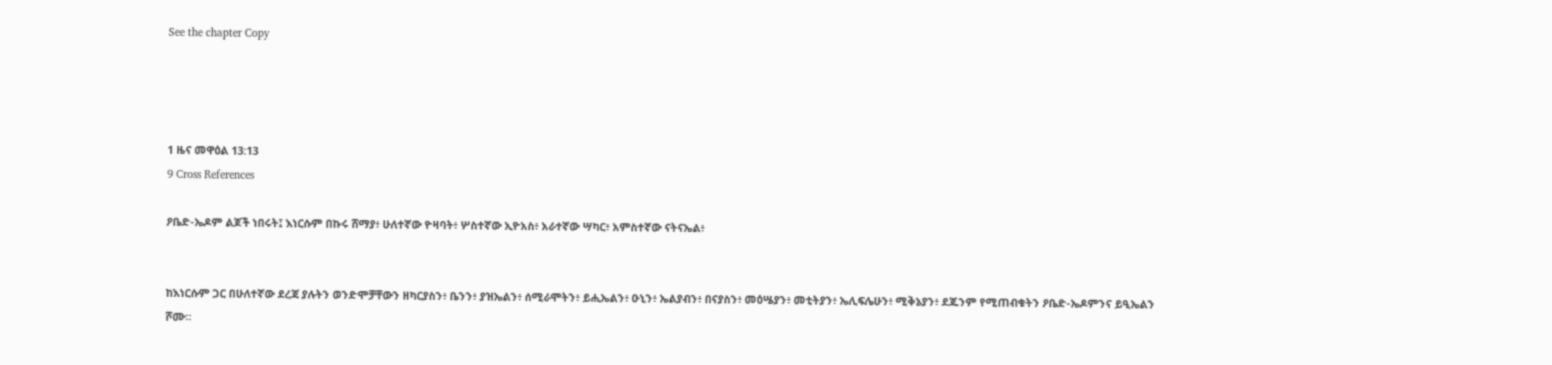See the chapter Copy




1 ዜና መዋዕል 13:13
9 Cross References

ዖቤድ-ኤዶም ልጆች ነበሩት፤ እነርሱም በኩሩ ሸማያ፥ ሁለተኛው ዮዛባት፥ ሦስተኛው ኢዮአስ፥ አራተኛው ሣካር፥ አምስተኛው ናትናኤል፥


ከእነርሱም ጋር በሁለተኛው ደረጃ ያሉትን ወንድሞቻቸውን ዘካርያስን፥ ቤንን፥ ያዝኤልን፥ ሰሚራሞትን፥ ይሒኤልን፥ ዑኒን፥ ኤልያብን፥ በናያስን፥ መዕሤያን፥ መቲትያን፥ ኤሊፍሌሁን፥ ሚቅኔያን፥ ደጁንም የሚጠብቁትን ዖቤድ-ኤዶምንና ይዒኤልን ሾሙ።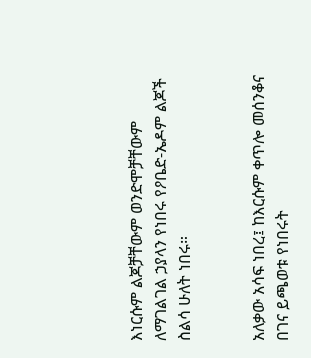እነርሱም ልጆቻቸውም ወንድሞቻቸውም ለማገልገል ኃያላን የነበሩ የዖቤድ-ኤዶም ልጆች ስልሳ ሁለት ነበሩ።


አለቃው አሳፍ ነበረ፤ ከእርሱም ቀጥሎ መሰንቆና በገና ይጫወቱ የነበሩት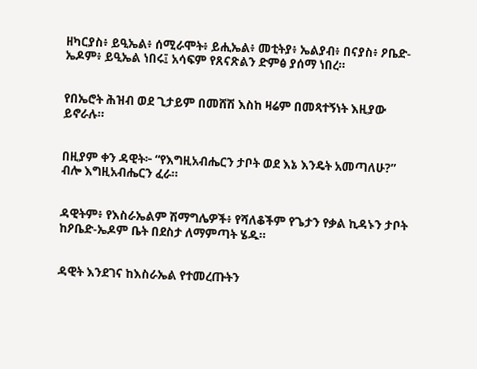ዘካርያስ፥ ይዒኤል፥ ሰሚራሞት፥ ይሒኤል፥ መቲትያ፥ ኤልያብ፥ በናያስ፥ ዖቤድ-ኤዶም፥ ይዒኤል ነበሩ፤ አሳፍም የጸናጽልን ድምፅ ያሰማ ነበረ።


የበኤሮት ሕዝብ ወደ ጊታይም በመሸሽ እስከ ዛሬም በመጻተኝነት እዚያው ይኖራሉ።


በዚያም ቀን ዳዊት፦ “የእግዚአብሔርን ታቦት ወደ እኔ እንዴት አመጣለሁ?” ብሎ እግዚአብሔርን ፈራ።


ዳዊትም፥ የእስራኤልም ሽማግሌዎች፥ የሻለቆችም የጌታን የቃል ኪዳኑን ታቦት ከዖቤድ-ኤዶም ቤት በደስታ ለማምጣት ሄዱ።


ዳዊት እንደገና ከእስራኤል የተመረጡትን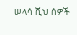ሠላሳ ሺህ ሰዎች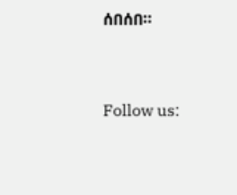ሰበሰበ።


Follow us: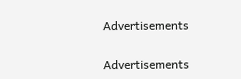Advertisements


Advertisements